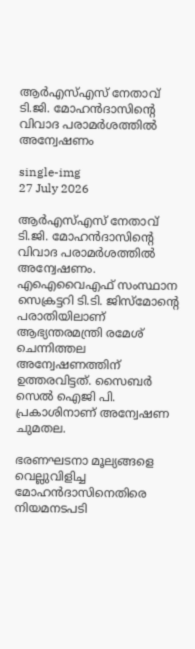ആര്‍എസ്എസ് നേതാവ് ടി.ജി. മോഹന്‍ദാസിന്റെ വിവാദ പരാമര്‍ശത്തില്‍ അന്വേഷണം

single-img
27 July 2026

ആര്‍എസ്എസ് നേതാവ് ടി.ജി. മോഹന്‍ദാസിന്റെ വിവാദ പരാമര്‍ശത്തില്‍ അന്വേഷണം. എഐവൈഎഫ് സംസ്ഥാന സെക്രട്ടറി ടി.ടി. ജിസ്‌മോന്റെ പരാതിയിലാണ് ആഭ്യന്തരമന്ത്രി രമേശ് ചെന്നിത്തല അന്വേഷണത്തിന് ഉത്തരവിട്ടത്. സൈബർ സെൽ ഐജി പി. പ്രകാശിനാണ് അന്വേഷണ ചുമതല.

ഭരണഘടനാ മൂല്യങ്ങളെ വെല്ലുവിളിച്ച മോഹൻദാസിനെതിരെ നിയമനടപടി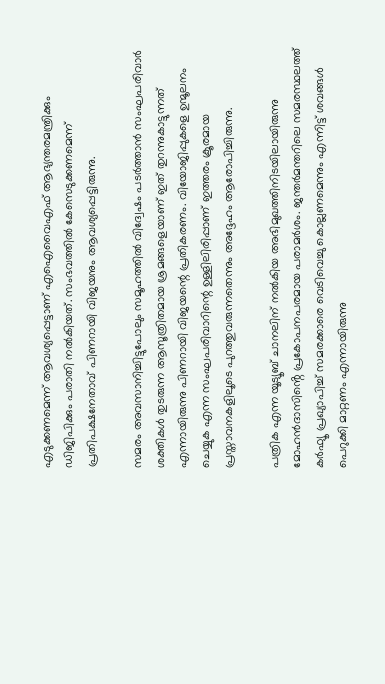എടുക്കണമെന്ന് ആവശ്യപ്പെട്ടാണ് എഐവൈഎഫ് ആഭ്യന്തരമന്ത്രിക്കും ഡിജിപിക്കും പരാതി നൽകിയത്. സംഭവത്തിൽ കേസെടുക്കണമെന്ന് പ്രതിപക്ഷനേതാവ് പിണറായി വിജയനും ആവശ്യപ്പെട്ടിരുന്നു.

സമരം അവസാനിച്ചിട്ടുപോലും സമൂഹത്തിൽ വിദ്വേഷം പടർത്താൻ സംഘപരിവാർ ശക്തികൾ തുടരുന്ന ആസൂത്രിതമായ ശ്രമങ്ങളെയാണ് ഇത് തുറന്നുകാട്ടുന്നത് എന്നായിരുന്നു പിണറായി വിജയന്റെ പ്രതികരണം. വിയോജിപ്പുകളെ ഉന്മൂലനം ചെയ്യുക എന്ന സംഘപരിവാറിന്റെ ഉള്ളിലിരിപ്പാണ് ഇത്തരം ക്രൂരമായ പ്രസ്താവനകളിലൂടെ പുറത്തുവരുന്നതെന്നും അദ്ദേഹം ആരോപിച്ചിരുന്നു.

പത്രിക എന്ന യൂട്യൂബ് ചാനലിന് നൽകിയ അഭിമുഖത്തിനിടയിലായിരുന്നു മോഹൻദാസിൻ്റെ പ്രകോപനപരമായ പരാമർശം. ജന്തർമന്തറിലെ സമരസ്ഥലത്ത് കർഫ്യൂ പ്രഖ്യാപിച്ച് സമരക്കാരെ വെടിവെച്ചു കൊല്ലണമെന്നും എന്നിട്ട് ശവങ്ങൾ പെറുക്കി മാറ്റണം എന്നായിരുന്നു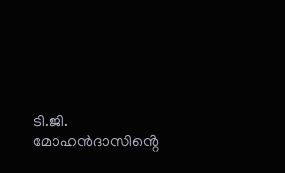ടി.ജി. മോഹൻദാസിൻ്റെ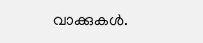വാക്കുകൾ.